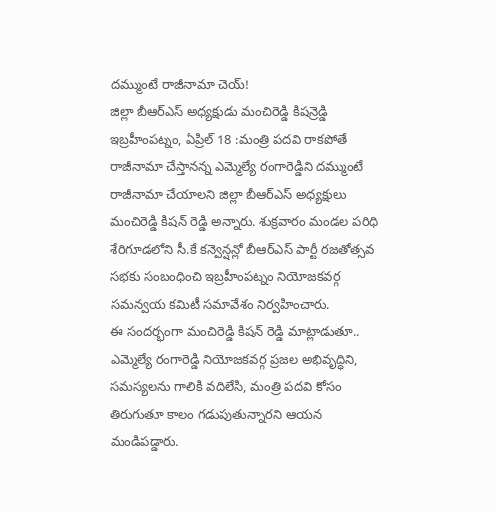దమ్ముంటే రాజీనామా చెయ్!
జిల్లా బీఆర్ఎస్ అధ్యక్షుడు మంచిరెడ్డి కిషన్రెడ్డి
ఇబ్రహీంపట్నం, ఏప్రిల్ 18 :మంత్రి పదవి రాకపోతే రాజీనామా చేస్తానన్న ఎమ్మెల్యే రంగారెడ్డిని దమ్ముంటే రాజీనామా చేయాలని జిల్లా బీఆర్ఎస్ అధ్యక్షులు మంచిరెడ్డి కిషన్ రెడ్డి అన్నారు. శుక్రవారం మండల పరిధి శేరిగూడలోని సీ.కే కన్వెన్షన్లో బీఆర్ఎస్ పార్టీ రజతోత్సవ సభకు సంబంధించి ఇబ్రహీంపట్నం నియోజకవర్గ సమన్వయ కమిటీ సమావేశం నిర్వహించారు.
ఈ సందర్భంగా మంచిరెడ్డి కిషన్ రెడ్డి మాట్లాడుతూ.. ఎమ్మెల్యే రంగారెడ్డి నియోజకవర్గ ప్రజల అభివృద్ధిని, సమస్యలను గాలికి వదిలేసి, మంత్రి పదవి కోసం తిరుగుతూ కాలం గడుపుతున్నారని ఆయన మండిపడ్డారు.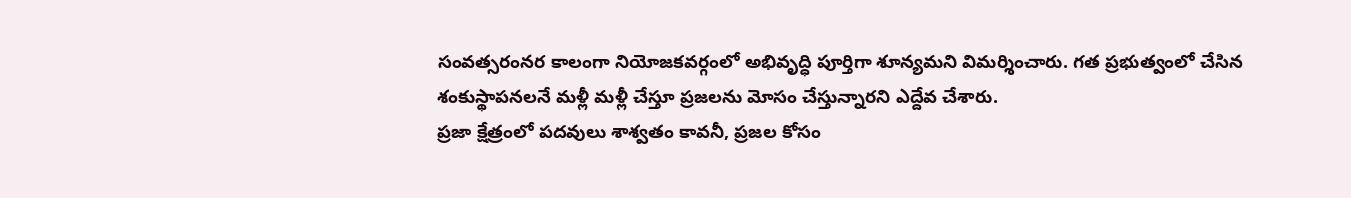సంవత్సరంనర కాలంగా నియోజకవర్గంలో అభివృద్ధి పూర్తిగా శూన్యమని విమర్శించారు. గత ప్రభుత్వంలో చేసిన శంకుస్థాపనలనే మళ్లీ మళ్లీ చేస్తూ ప్రజలను మోసం చేస్తున్నారని ఎద్దేవ చేశారు.
ప్రజా క్షేత్రంలో పదవులు శాశ్వతం కావనీ, ప్రజల కోసం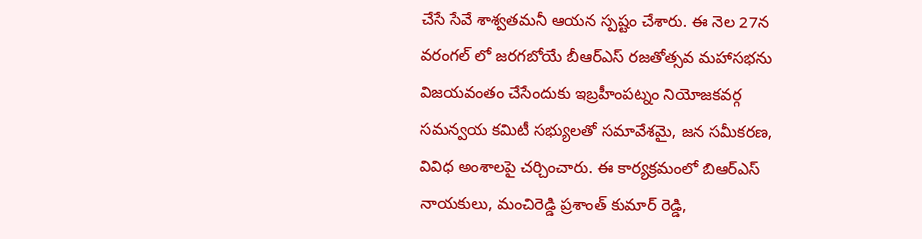చేసే సేవే శాశ్వతమనీ ఆయన స్పష్టం చేశారు. ఈ నెల 27న వరంగల్ లో జరగబోయే బీఆర్ఎస్ రజతోత్సవ మహాసభను విజయవంతం చేసేందుకు ఇబ్రహీంపట్నం నియోజకవర్గ సమన్వయ కమిటీ సభ్యులతో సమావేశమై, జన సమీకరణ, వివిధ అంశాలపై చర్చించారు. ఈ కార్యక్రమంలో బిఆర్ఎస్ నాయకులు, మంచిరెడ్డి ప్రశాంత్ కుమార్ రెడ్డి,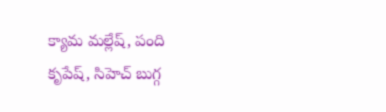క్యామ మల్లేష్, పంది కృపేష్, సిహెచ్ బుగ్గ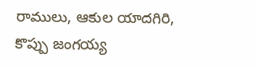రాములు, ఆకుల యాదగిరి, కొప్పు జంగయ్య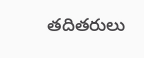తదితరులు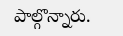పాల్గొన్నారు.